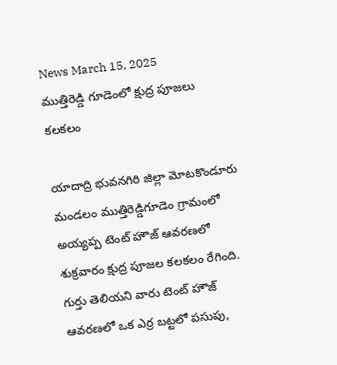News March 15, 2025
ముత్తిరెడ్డి గూడెంలో క్షుద్ర పూజలు కలకలం

యాదాద్రి భువనగిరి జిల్లా మోటకొండూరు మండలం ముత్తిరెడ్డిగూడెం గ్రామంలో అయ్యప్ప టెంట్ హౌజ్ ఆవరణలో శుక్రవారం క్షుద్ర పూజల కలకలం రేగింది. గుర్తు తెలియని వారు టెంట్ హౌజ్ ఆవరణలో ఒక ఎర్ర బట్టలో పసుపు,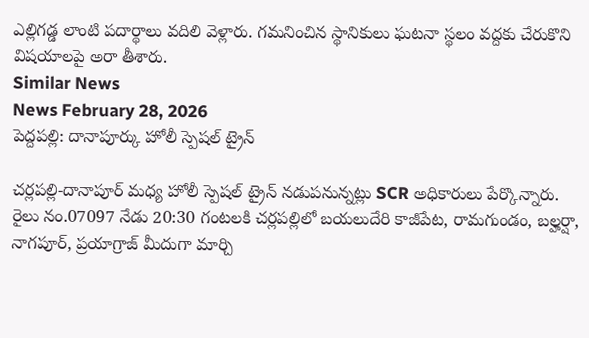ఎల్లిగడ్డ లాంటి పదార్థాలు వదిలి వెళ్లారు. గమనించిన స్థానికులు ఘటనా స్థలం వద్దకు చేరుకొని విషయాలపై అరా తీశారు.
Similar News
News February 28, 2026
పెద్దపల్లి: దానాపూర్కు హోలీ స్పెషల్ ట్రైన్

చర్లపల్లి-దానాపూర్ మధ్య హోలీ స్పెషల్ ట్రైన్ నడుపనున్నట్లు SCR అధికారులు పేర్కొన్నారు. రైలు నం.07097 నేడు 20:30 గంటలకి చర్లపల్లిలో బయలుదేరి కాజీపేట, రామగుండం, బల్హర్షా, నాగపూర్, ప్రయాగ్రాజ్ మీదుగా మార్చి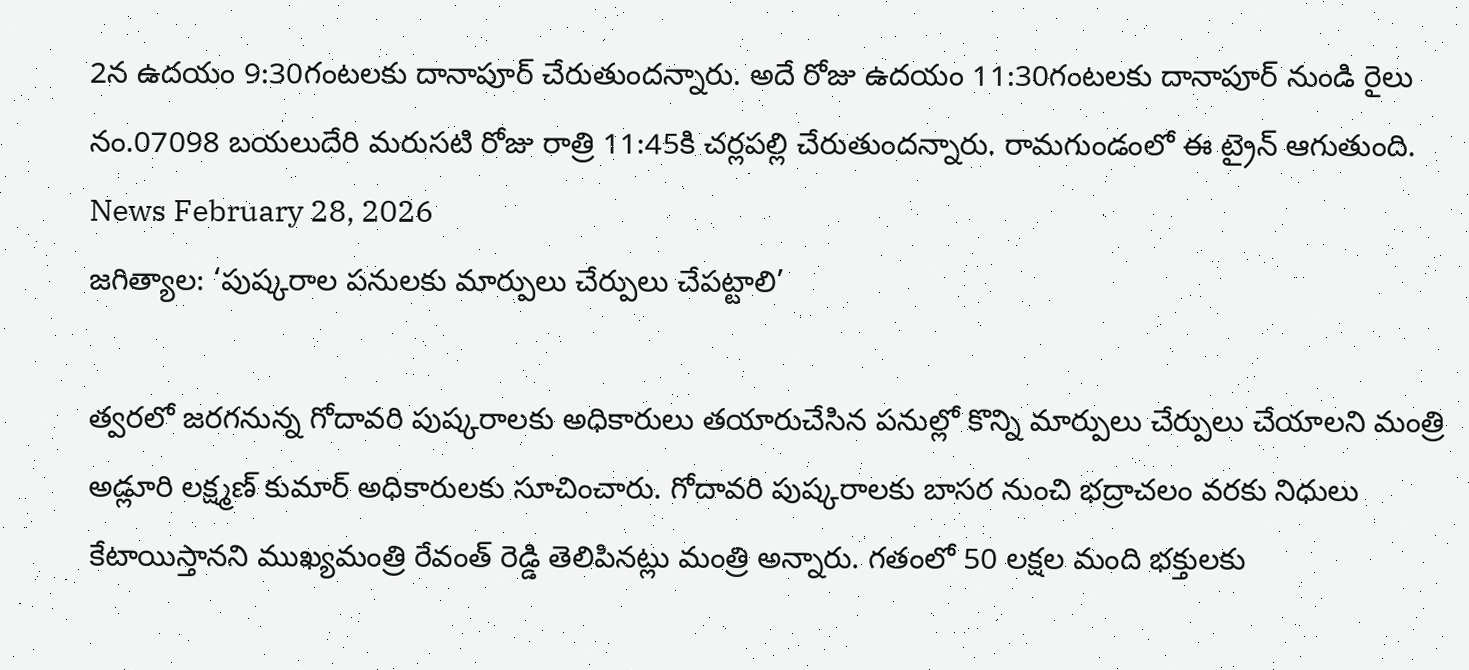2న ఉదయం 9:30గంటలకు దానాపూర్ చేరుతుందన్నారు. అదే రోజు ఉదయం 11:30గంటలకు దానాపూర్ నుండి రైలు నం.07098 బయలుదేరి మరుసటి రోజు రాత్రి 11:45కి చర్లపల్లి చేరుతుందన్నారు. రామగుండంలో ఈ ట్రైన్ ఆగుతుంది.
News February 28, 2026
జగిత్యాల: ‘పుష్కరాల పనులకు మార్పులు చేర్పులు చేపట్టాలి’

త్వరలో జరగనున్న గోదావరి పుష్కరాలకు అధికారులు తయారుచేసిన పనుల్లో కొన్ని మార్పులు చేర్పులు చేయాలని మంత్రి అడ్లూరి లక్ష్మణ్ కుమార్ అధికారులకు సూచించారు. గోదావరి పుష్కరాలకు బాసర నుంచి భద్రాచలం వరకు నిధులు కేటాయిస్తానని ముఖ్యమంత్రి రేవంత్ రెడ్డి తెలిపినట్లు మంత్రి అన్నారు. గతంలో 50 లక్షల మంది భక్తులకు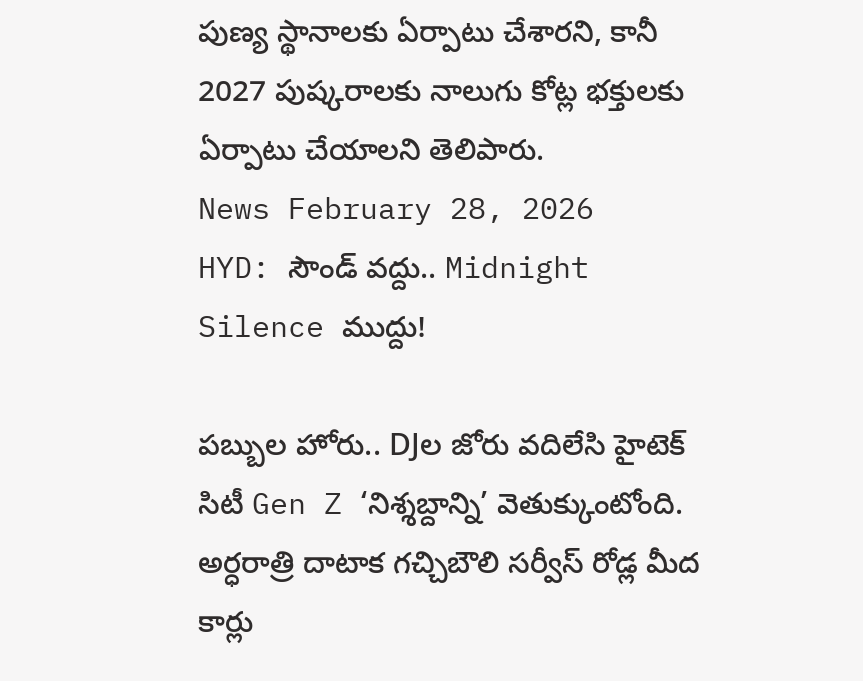పుణ్య స్థానాలకు ఏర్పాటు చేశారని, కానీ 2027 పుష్కరాలకు నాలుగు కోట్ల భక్తులకు ఏర్పాటు చేయాలని తెలిపారు.
News February 28, 2026
HYD: సౌండ్ వద్దు.. Midnight Silence ముద్దు!

పబ్బుల హోరు.. DJల జోరు వదిలేసి హైటెక్ సిటీ Gen Z ‘నిశ్శబ్దాన్ని’ వెతుక్కుంటోంది. అర్ధరాత్రి దాటాక గచ్చిబౌలి సర్వీస్ రోడ్ల మీద కార్లు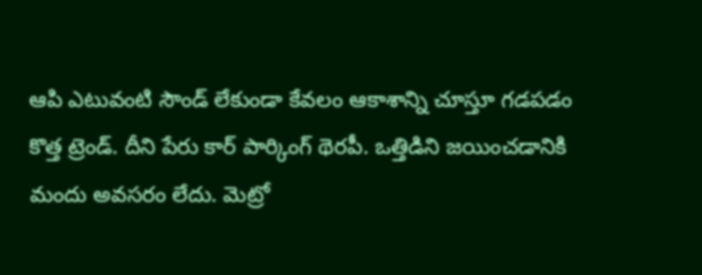ఆపి ఎటువంటి సౌండ్ లేకుండా కేవలం ఆకాశాన్ని చూస్తూ గడపడం కొత్త ట్రెండ్. దీని పేరు కార్ పార్కింగ్ థెరపీ. ఒత్తిడిని జయించడానికి మందు అవసరం లేదు. మెట్రో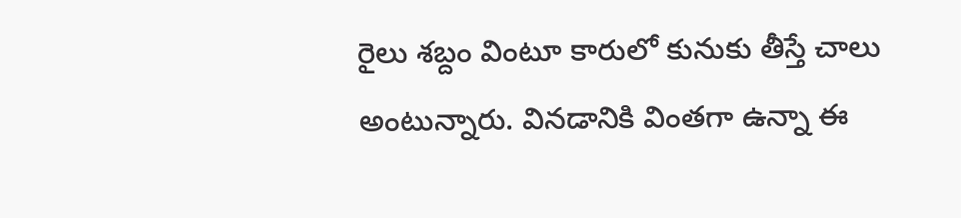రైలు శబ్దం వింటూ కారులో కునుకు తీస్తే చాలు అంటున్నారు. వినడానికి వింతగా ఉన్నా ఈ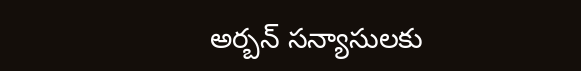అర్బన్ సన్యాసులకు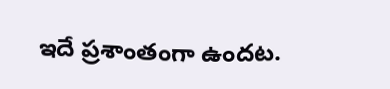ఇదే ప్రశాంతంగా ఉందట.